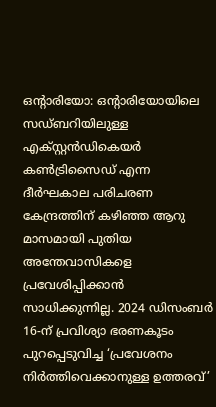ഒന്റാരിയോ: ഒന്റാരിയോയിലെ സഡ്ബറിയിലുള്ള എക്സ്റ്റൻഡികെയർ കൺട്രിസൈഡ് എന്ന ദീർഘകാല പരിചരണ കേന്ദ്രത്തിന് കഴിഞ്ഞ ആറു മാസമായി പുതിയ അന്തേവാസികളെ പ്രവേശിപ്പിക്കാൻ സാധിക്കുന്നില്ല. 2024 ഡിസംബർ 16-ന് പ്രവിശ്യാ ഭരണകൂടം പുറപ്പെടുവിച്ച ‘പ്രവേശനം നിർത്തിവെക്കാനുള്ള ഉത്തരവ്’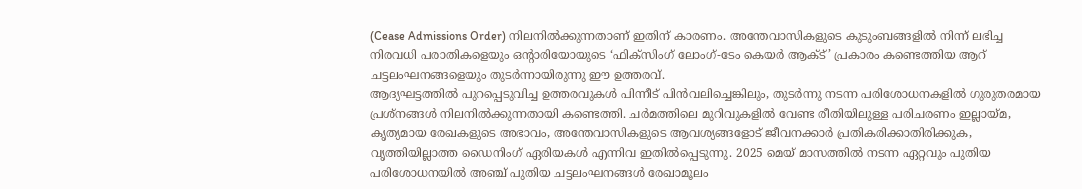(Cease Admissions Order) നിലനിൽക്കുന്നതാണ് ഇതിന് കാരണം. അന്തേവാസികളുടെ കുടുംബങ്ങളിൽ നിന്ന് ലഭിച്ച നിരവധി പരാതികളെയും ഒന്റാരിയോയുടെ ‘ഫിക്സിംഗ് ലോംഗ്-ടേം കെയർ ആക്ട്’ പ്രകാരം കണ്ടെത്തിയ ആറ് ചട്ടലംഘനങ്ങളെയും തുടർന്നായിരുന്നു ഈ ഉത്തരവ്.
ആദ്യഘട്ടത്തിൽ പുറപ്പെടുവിച്ച ഉത്തരവുകൾ പിന്നീട് പിൻവലിച്ചെങ്കിലും, തുടർന്നു നടന്ന പരിശോധനകളിൽ ഗുരുതരമായ പ്രശ്നങ്ങൾ നിലനിൽക്കുന്നതായി കണ്ടെത്തി. ചർമത്തിലെ മുറിവുകളിൽ വേണ്ട രീതിയിലുള്ള പരിചരണം ഇല്ലായ്മ, കൃത്യമായ രേഖകളുടെ അഭാവം, അന്തേവാസികളുടെ ആവശ്യങ്ങളോട് ജീവനക്കാർ പ്രതികരിക്കാതിരിക്കുക, വൃത്തിയില്ലാത്ത ഡൈനിംഗ് ഏരിയകൾ എന്നിവ ഇതിൽപ്പെടുന്നു. 2025 മെയ് മാസത്തിൽ നടന്ന ഏറ്റവും പുതിയ പരിശോധനയിൽ അഞ്ച് പുതിയ ചട്ടലംഘനങ്ങൾ രേഖാമൂലം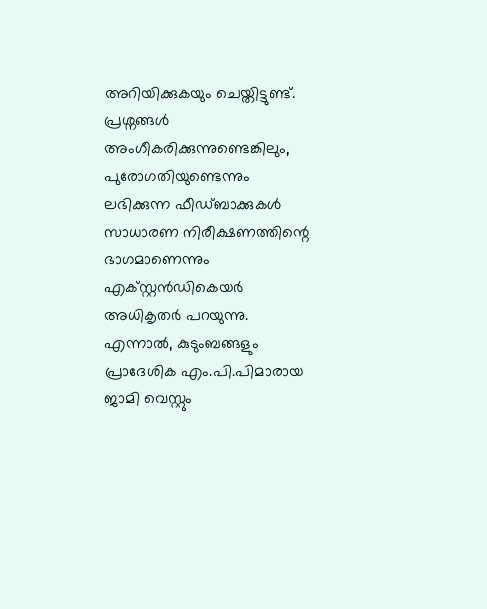അറിയിക്കുകയും ചെയ്തിട്ടുണ്ട്.
പ്രശ്നങ്ങൾ അംഗീകരിക്കുന്നുണ്ടെങ്കിലും, പുരോഗതിയുണ്ടെന്നും ലഭിക്കുന്ന ഫീഡ്ബാക്കുകൾ സാധാരണ നിരീക്ഷണത്തിന്റെ ഭാഗമാണെന്നും എക്സ്റ്റൻഡികെയർ അധികൃതർ പറയുന്നു. എന്നാൽ, കുടുംബങ്ങളും പ്രാദേശിക എം.പി.പിമാരായ ജാമി വെസ്റ്റും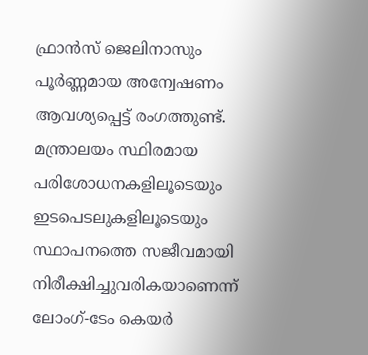ഫ്രാൻസ് ജെലിനാസും പൂർണ്ണമായ അന്വേഷണം ആവശ്യപ്പെട്ട് രംഗത്തുണ്ട്. മന്ത്രാലയം സ്ഥിരമായ പരിശോധനകളിലൂടെയും ഇടപെടലുകളിലൂടെയും സ്ഥാപനത്തെ സജീവമായി നിരീക്ഷിച്ചുവരികയാണെന്ന് ലോംഗ്-ടേം കെയർ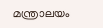മന്ത്രാലയം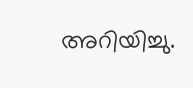അറിയിച്ചു.